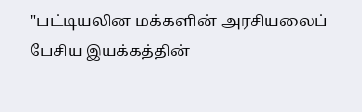"பட்டியலின மக்களின் அரசியலைப் பேசிய இயக்கத்தின்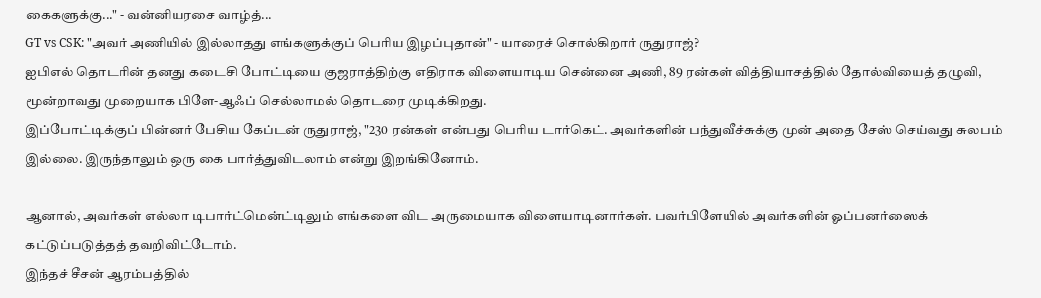கைகளுக்கு..." - வன்னியரசை வாழ்த்...
GT vs CSK: "அவர் அணியில் இல்லாதது எங்களுக்குப் பெரிய இழப்புதான்" - யாரைச் சொல்கிறார் ருதுராஜ்?
ஐபிஎல் தொடரின் தனது கடைசி போட்டியை குஜராத்திற்கு எதிராக விளையாடிய சென்னை அணி, 89 ரன்கள் வித்தியாசத்தில் தோல்வியைத் தழுவி, மூன்றாவது முறையாக பிளே-ஆஃப் செல்லாமல் தொடரை முடிக்கிறது.
இப்போட்டிக்குப் பின்னர் பேசிய கேப்டன் ருதுராஜ், "230 ரன்கள் என்பது பெரிய டார்கெட். அவர்களின் பந்துவீச்சுக்கு முன் அதை சேஸ் செய்வது சுலபம் இல்லை. இருந்தாலும் ஒரு கை பார்த்துவிடலாம் என்று இறங்கினோம்.

ஆனால், அவர்கள் எல்லா டிபார்ட்மென்ட்டிலும் எங்களை விட அருமையாக விளையாடினார்கள். பவர்பிளேயில் அவர்களின் ஓப்பனர்ஸைக் கட்டுப்படுத்தத் தவறிவிட்டோம்.
இந்தச் சீசன் ஆரம்பத்தில்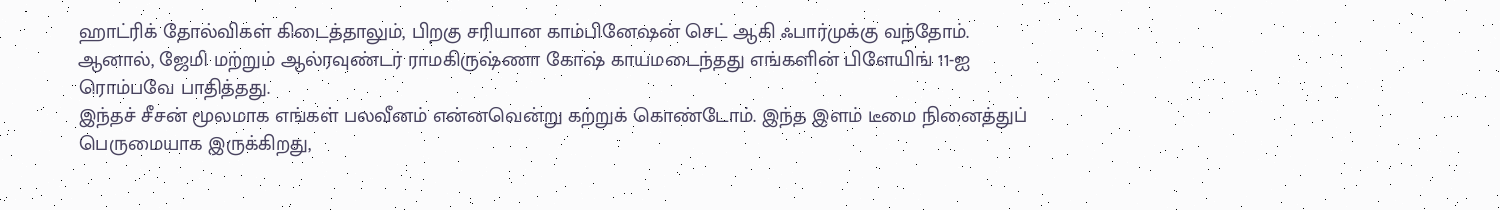ஹாட்ரிக் தோல்விகள் கிடைத்தாலும், பிறகு சரியான காம்பினேஷன் செட் ஆகி ஃபார்முக்கு வந்தோம். ஆனால், ஜேமி மற்றும் ஆல்ரவுண்டர் ராமகிருஷ்ணா கோஷ் காயமடைந்தது எங்களின் பிளேயிங் 11-ஐ ரொம்பவே பாதித்தது.
இந்தச் சீசன் மூலமாக எங்கள் பலவீனம் என்னவென்று கற்றுக் கொண்டோம். இந்த இளம் டீமை நினைத்துப் பெருமையாக இருக்கிறது,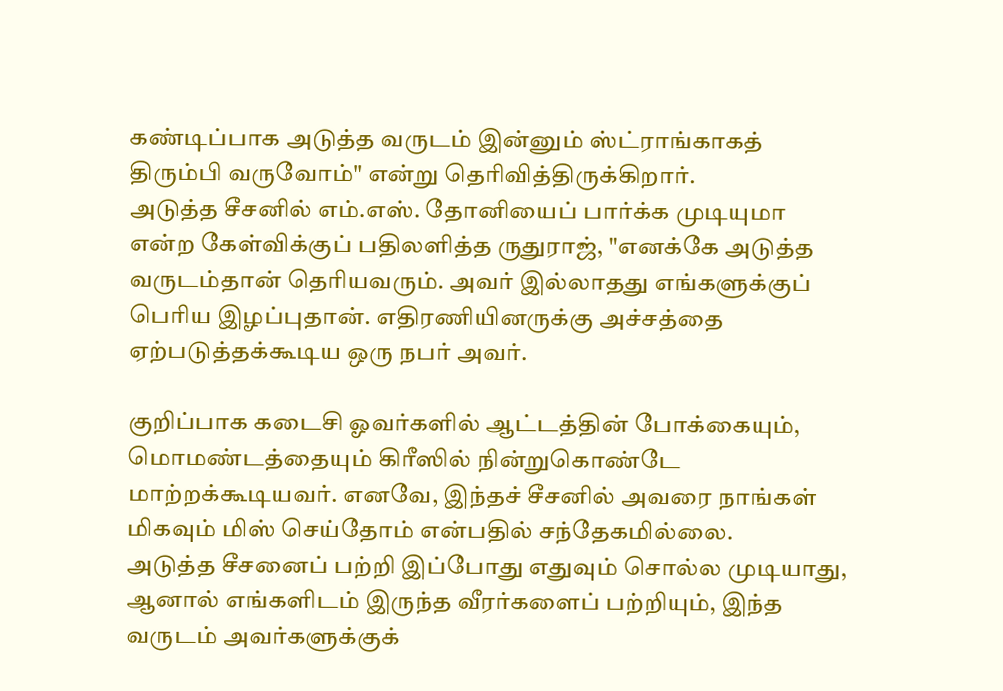கண்டிப்பாக அடுத்த வருடம் இன்னும் ஸ்ட்ராங்காகத் திரும்பி வருவோம்" என்று தெரிவித்திருக்கிறார்.
அடுத்த சீசனில் எம்.எஸ். தோனியைப் பார்க்க முடியுமா என்ற கேள்விக்குப் பதிலளித்த ருதுராஜ், "எனக்கே அடுத்த வருடம்தான் தெரியவரும். அவர் இல்லாதது எங்களுக்குப் பெரிய இழப்புதான். எதிரணியினருக்கு அச்சத்தை ஏற்படுத்தக்கூடிய ஒரு நபர் அவர்.

குறிப்பாக கடைசி ஓவர்களில் ஆட்டத்தின் போக்கையும், மொமண்டத்தையும் கிரீஸில் நின்றுகொண்டே மாற்றக்கூடியவர். எனவே, இந்தச் சீசனில் அவரை நாங்கள் மிகவும் மிஸ் செய்தோம் என்பதில் சந்தேகமில்லை.
அடுத்த சீசனைப் பற்றி இப்போது எதுவும் சொல்ல முடியாது, ஆனால் எங்களிடம் இருந்த வீரர்களைப் பற்றியும், இந்த வருடம் அவர்களுக்குக்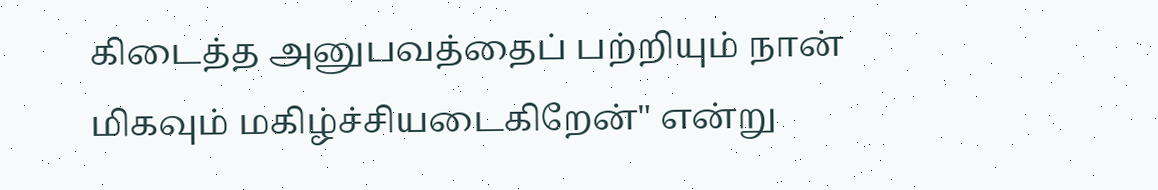கிடைத்த அனுபவத்தைப் பற்றியும் நான் மிகவும் மகிழ்ச்சியடைகிறேன்" என்று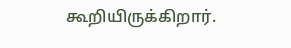கூறியிருக்கிறார்.